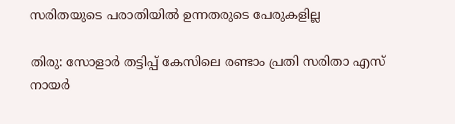സരിതയുടെ പരാതിയില്‍ ഉന്നതരുടെ പേരുകളില്ല

തിരു: സോളാര്‍ തട്ടിപ്പ് കേസിലെ രണ്ടാം പ്രതി സരിതാ എസ് നായര്‍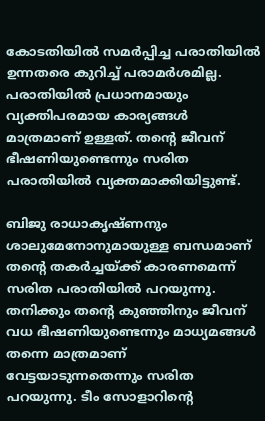കോടതിയില്‍ സമര്‍പ്പിച്ച പരാതിയില്‍ ഉന്നതരെ കുറിച്ച് പരാമര്‍ശമില്ല. പരാതിയില്‍ പ്രധാനമായും വ്യക്തിപരമായ കാര്യങ്ങള്‍ മാത്രമാണ് ഉള്ളത്. തന്റെ ജീവന് ഭീഷണിയുണ്ടെന്നും സരിത പരാതിയില്‍ വ്യക്തമാക്കിയിട്ടുണ്ട്.

ബിജു രാധാകൃഷ്ണനും ശാലുമേനോനുമായുള്ള ബന്ധമാണ് തന്റെ തകര്‍ച്ചയ്ക്ക് കാരണമെന്ന് സരിത പരാതിയില്‍ പറയുന്നു. തനിക്കും തന്റെ കുഞ്ഞിനും ജീവന് വധ ഭീഷണിയുണ്ടെന്നും മാധ്യമങ്ങള്‍ തന്നെ മാത്രമാണ് വേട്ടയാടുന്നതെന്നും സരിത പറയുന്നു. ടീം സോളാറിന്റെ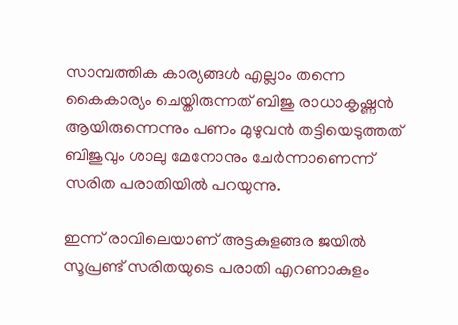സാമ്പത്തിക കാര്യങ്ങള്‍ എല്ലാം തന്നെ കൈകാര്യം ചെയ്തിരുന്നത് ബിജു രാധാകൃഷ്ണന്‍ ആയിരുന്നെന്നും പണം മുഴുവന്‍ തട്ടിയെടുത്തത് ബിജുവും ശാലു മേനോനും ചേര്‍ന്നാണെന്ന് സരിത പരാതിയില്‍ പറയുന്നു.

ഇന്ന് രാവിലെയാണ് അട്ടകുളങ്ങര ജയില്‍ സൂപ്രണ്ട് സരിതയുടെ പരാതി എറണാകുളം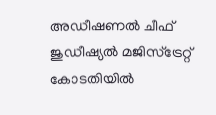അഡീഷണല്‍ ചീഫ് ജുഡീഷ്യല്‍ മജിസ്‌ട്രേറ്റ് കോടതിയില്‍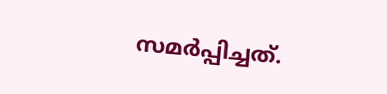സമര്‍പ്പിച്ചത്.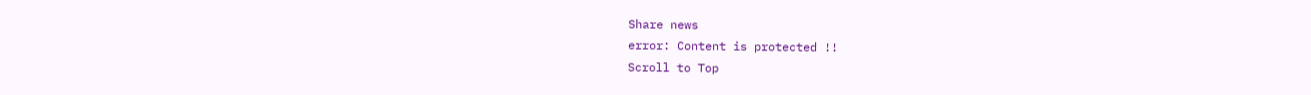Share news
error: Content is protected !!
Scroll to Top